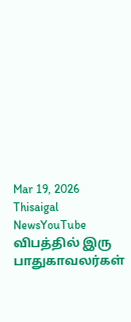Mar 19, 2026
Thisaigal NewsYouTube
விபத்தில் இரு பாதுகாவலர்கள்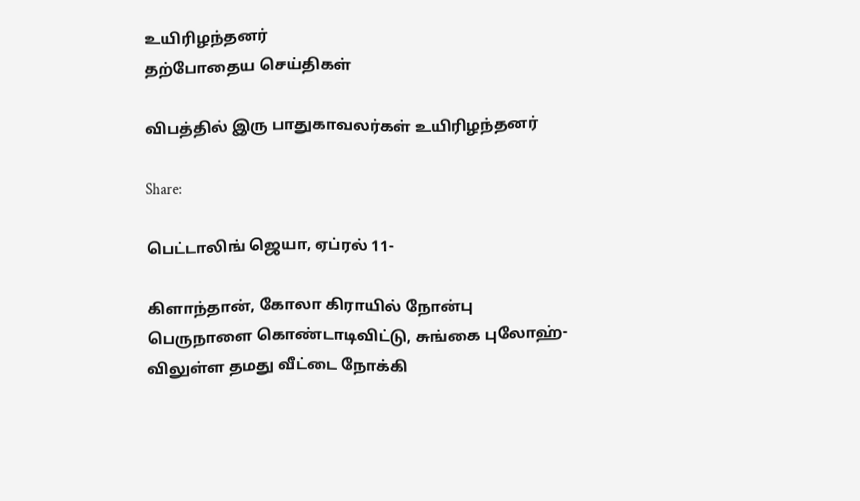உயிரிழந்தனர்
தற்போதைய செய்திகள்

விபத்தில் இரு பாதுகாவலர்கள் உயிரிழந்தனர்

Share:

பெட்டாலிங் ஜெயா, ஏப்ரல் 11-

கிளாந்தான், கோலா கிராயில் நோன்பு பெருநாளை கொண்டாடிவிட்டு, சுங்கை புலோஹ்-விலுள்ள தமது வீட்டை நோக்கி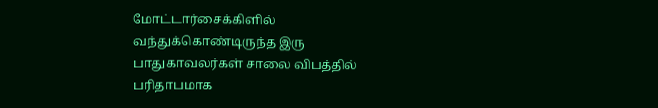மோட்டார்சைக்கிளில் வந்துக்கொண்டிருந்த இரு பாதுகாவலர்கள் சாலை விபத்தில் பரிதாபமாக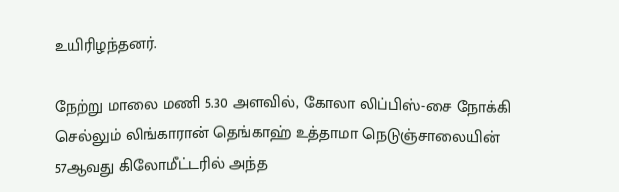உயிரிழந்தனர்.

நேற்று மாலை மணி 5.30 அளவில், கோலா லிப்பிஸ்-சை நோக்கி செல்லும் லிங்காரான் தெங்காஹ் உத்தாமா நெடுஞ்சாலையின் 57ஆவது கிலோமீட்டரில் அந்த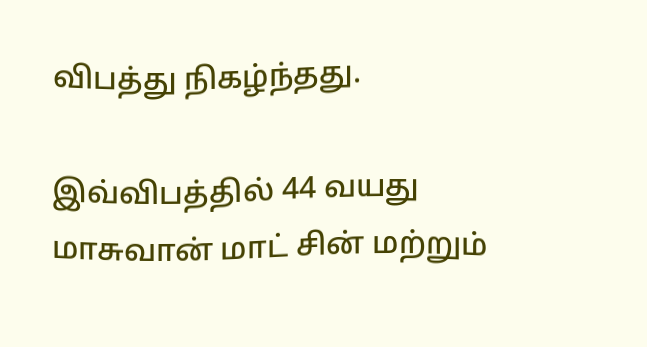விபத்து நிகழ்ந்தது.

இவ்விபத்தில் 44 வயது மாசுவான் மாட் சின் மற்றும்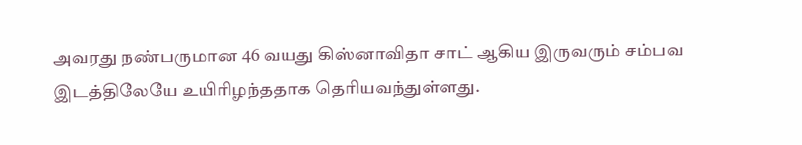அவரது நண்பருமான 46 வயது கிஸ்னாவிதா சாட் ஆகிய இருவரும் சம்பவ இடத்திலேயே உயிரிழந்ததாக தெரியவந்துள்ளது.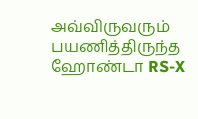அவ்விருவரும் பயணித்திருந்த ஹோண்டா RS-X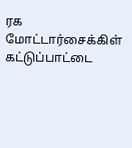ரக மோட்டார்சைக்கிள் கட்டுப்பாட்டை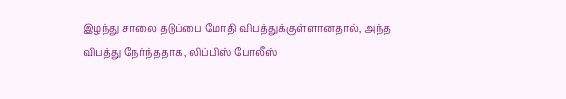இழந்து சாலை தடுப்பை மோதி விபத்துக்குள்ளானதால், அந்த விபத்து நேர்ந்ததாக, லிப்பிஸ் போலீஸ்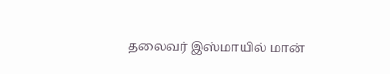தலைவர் இஸ்மாயில் மான்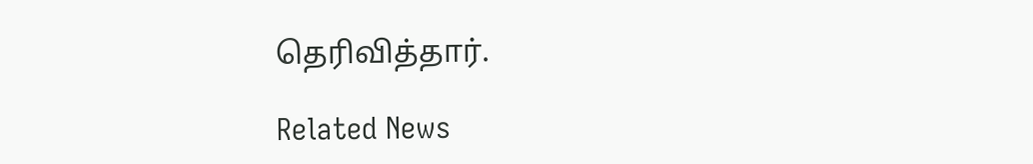தெரிவித்தார்.

Related News